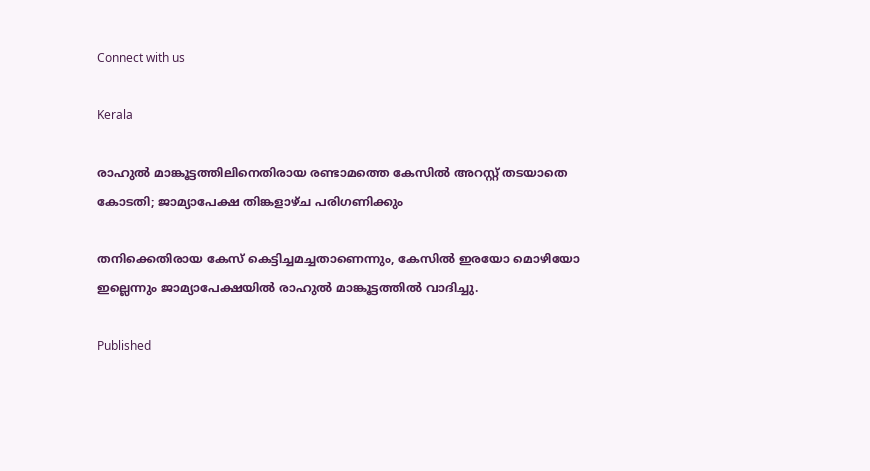Connect with us

Kerala

രാഹുൽ മാങ്കൂട്ടത്തിലിനെതിരായ രണ്ടാമത്തെ കേസിൽ അറസ്റ്റ് തടയാതെ കോടതി; ജാമ്യാപേക്ഷ തിങ്കളാഴ്ച പരിഗണിക്കും

തനിക്കെതിരായ കേസ് കെട്ടിച്ചമച്ചതാണെന്നും, കേസിൽ ഇരയോ മൊഴിയോ ഇല്ലെന്നും ജാമ്യാപേക്ഷയിൽ രാഹുൽ മാങ്കൂട്ടത്തിൽ വാദിച്ചു.

Published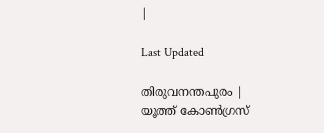|

Last Updated

തിരുവനന്തപുരം | യൂത്ത് കോൺഗ്രസ്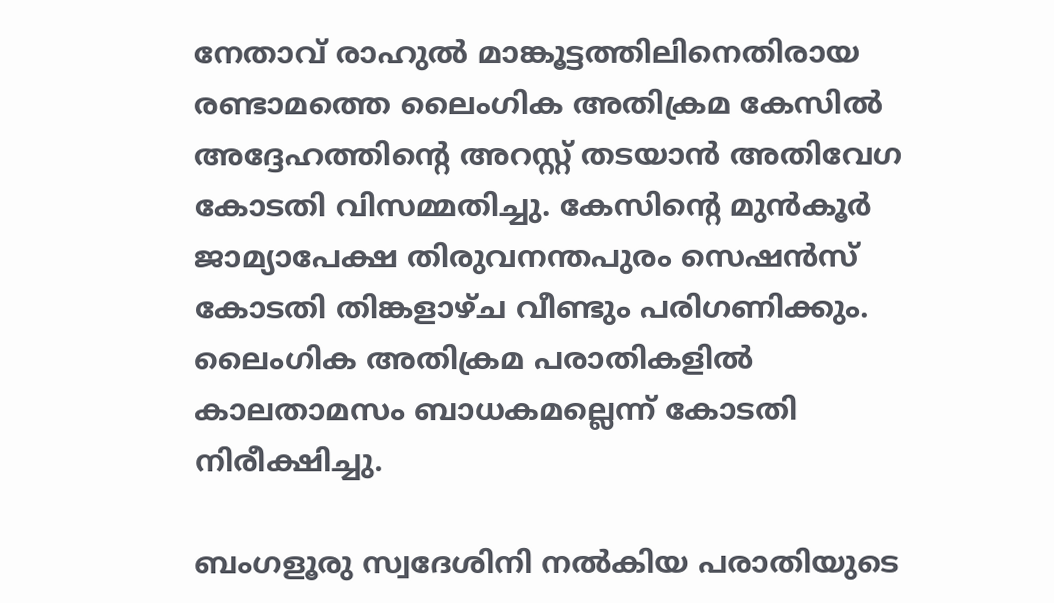നേതാവ് രാഹുൽ മാങ്കൂട്ടത്തിലിനെതിരായ രണ്ടാമത്തെ ലൈംഗിക അതിക്രമ കേസിൽ അദ്ദേഹത്തിൻ്റെ അറസ്റ്റ് തടയാൻ അതിവേഗ കോടതി വിസമ്മതിച്ചു. കേസിൻ്റെ മുൻകൂർ ജാമ്യാപേക്ഷ തിരുവനന്തപുരം സെഷൻസ് കോടതി തിങ്കളാഴ്ച വീണ്ടും പരിഗണിക്കും. ലൈംഗിക അതിക്രമ പരാതികളിൽ കാലതാമസം ബാധകമല്ലെന്ന് കോടതി നിരീക്ഷിച്ചു.

ബംഗളൂരു സ്വദേശിനി നൽകിയ പരാതിയുടെ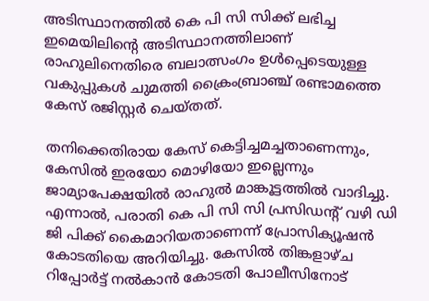അടിസ്ഥാനത്തിൽ കെ പി സി സിക്ക് ലഭിച്ച ഇമെയിലിൻ്റെ അടിസ്ഥാനത്തിലാണ് രാഹുലിനെതിരെ ബലാത്സംഗം ഉൾപ്പെടെയുള്ള വകുപ്പുകൾ ചുമത്തി ക്രൈംബ്രാഞ്ച് രണ്ടാമത്തെ കേസ് രജിസ്റ്റർ ചെയ്തത്.

തനിക്കെതിരായ കേസ് കെട്ടിച്ചമച്ചതാണെന്നും, കേസിൽ ഇരയോ മൊഴിയോ ഇല്ലെന്നും ജാമ്യാപേക്ഷയിൽ രാഹുൽ മാങ്കൂട്ടത്തിൽ വാദിച്ചു. എന്നാൽ, പരാതി കെ പി സി സി പ്രസിഡൻ്റ് വഴി ഡി ജി പിക്ക് കൈമാറിയതാണെന്ന് പ്രോസിക്യൂഷൻ കോടതിയെ അറിയിച്ചു. കേസിൽ തിങ്കളാഴ്ച റിപ്പോർട്ട് നൽകാൻ കോടതി പോലീസിനോട്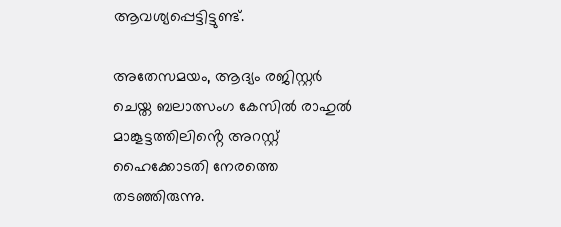ആവശ്യപ്പെട്ടിട്ടുണ്ട്.

അതേസമയം, ആദ്യം രജിസ്റ്റർ ചെയ്ത ബലാത്സംഗ കേസിൽ രാഹുൽ മാങ്കൂട്ടത്തിലിൻ്റെ അറസ്റ്റ് ഹൈക്കോടതി നേരത്തെ തടഞ്ഞിരുന്നു.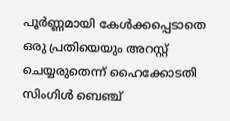പൂർണ്ണമായി കേൾക്കപ്പെടാതെ ഒരു പ്രതിയെയും അറസ്റ്റ് ചെയ്യരുതെന്ന് ഹൈക്കോടതി സിംഗിൾ ബെഞ്ച്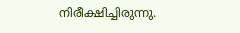നിരീക്ഷിച്ചിരുന്നു.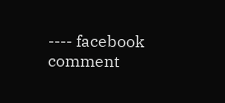---- facebook comment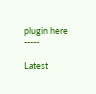plugin here -----

Latest